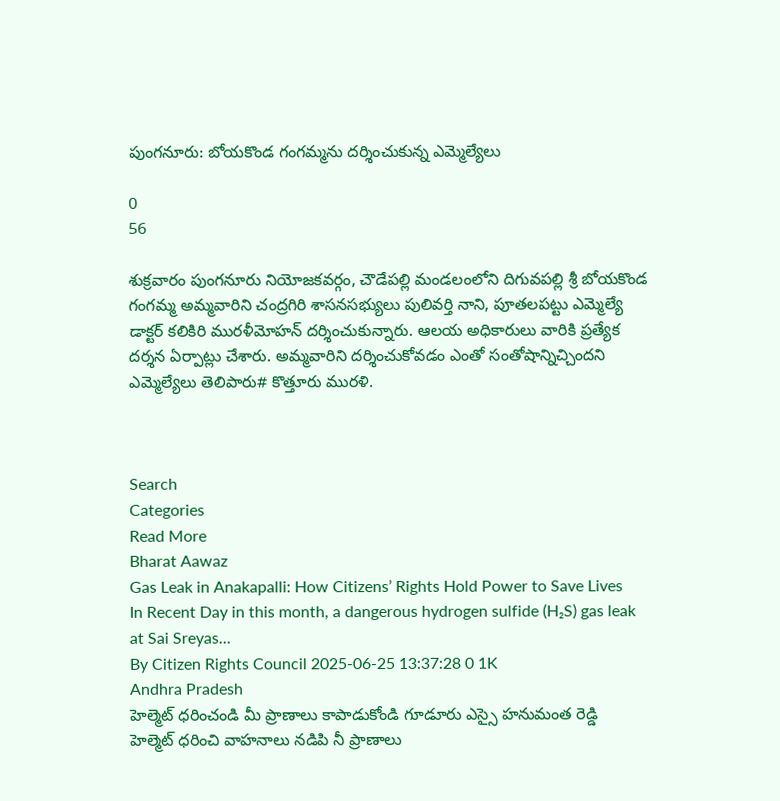పుంగనూరు: బోయకొండ గంగమ్మను దర్శించుకున్న ఎమ్మెల్యేలు

0
56

శుక్రవారం పుంగనూరు నియోజకవర్గం, చౌడేపల్లి మండలంలోని దిగువపల్లి శ్రీ బోయకొండ గంగమ్మ అమ్మవారిని చంద్రగిరి శాసనసభ్యులు పులివర్తి నాని, పూతలపట్టు ఎమ్మెల్యే డాక్టర్ కలికిరి మురళీమోహన్ దర్శించుకున్నారు. ఆలయ అధికారులు వారికి ప్రత్యేక దర్శన ఏర్పాట్లు చేశారు. అమ్మవారిని దర్శించుకోవడం ఎంతో సంతోషాన్నిచ్చిందని ఎమ్మెల్యేలు తెలిపారు# కొత్తూరు మురళి.



Search
Categories
Read More
Bharat Aawaz
Gas Leak in Anakapalli: How Citizens’ Rights Hold Power to Save Lives
In Recent Day in this month, a dangerous hydrogen sulfide (H₂S) gas leak at Sai Sreyas...
By Citizen Rights Council 2025-06-25 13:37:28 0 1K
Andhra Pradesh
హెల్మెట్ ధరించండి మీ ప్రాణాలు కాపాడుకోండి గూడూరు ఎస్సై హనుమంత రెడ్డి
హెల్మెట్ ధరించి వాహనాలు నడిపి నీ ప్రాణాలు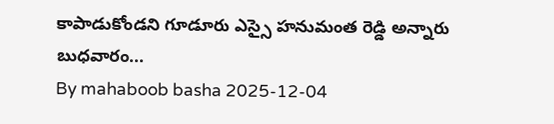కాపాడుకోండని గూడూరు ఎస్సై హనుమంత రెడ్డి అన్నారు బుధవారం...
By mahaboob basha 2025-12-04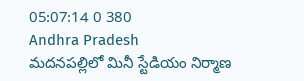05:07:14 0 380
Andhra Pradesh
మదనపల్లిలో మినీ స్టేడియం నిర్మాణ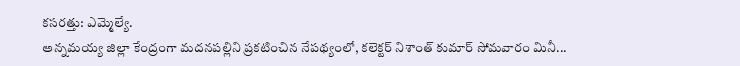కసరత్తు: ఎమ్మెల్యే.
అన్నమయ్య జిల్లా కేంద్రంగా మదనపల్లిని ప్రకటించిన నేపథ్యంలో, కలెక్టర్ నిశాంత్ కుమార్ సోమవారం మినీ...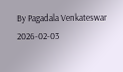By Pagadala Venkateswar 2026-02-03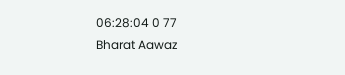06:28:04 0 77
Bharat Aawaz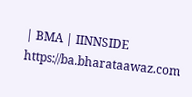| BMA | IINNSIDE https://ba.bharataawaz.com